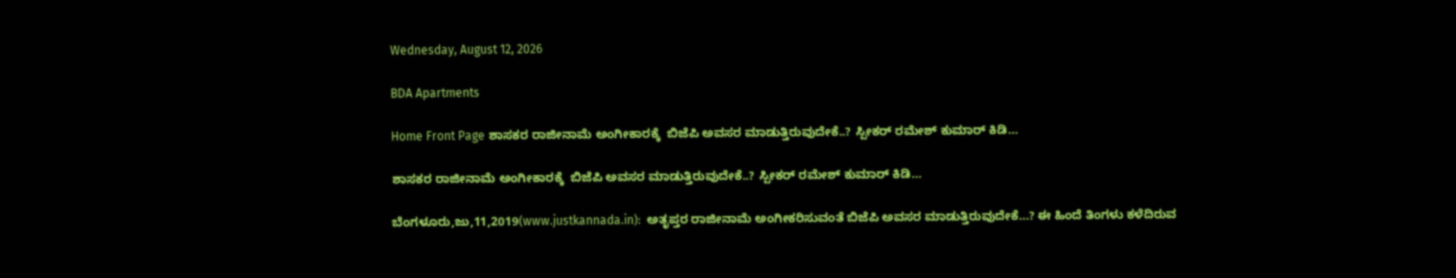Wednesday, August 12, 2026

BDA Apartments

Home Front Page ಶಾಸಕರ ರಾಜೀನಾಮೆ ಅಂಗೀಕಾರಕ್ಕೆ  ಬಿಜೆಪಿ ಅವಸರ ಮಾಡುತ್ತಿರುವುದೇಕೆ..? ಸ್ಪೀಕರ್ ರಮೇಶ್ ಕುಮಾರ್ ಕಿಡಿ…

ಶಾಸಕರ ರಾಜೀನಾಮೆ ಅಂಗೀಕಾರಕ್ಕೆ  ಬಿಜೆಪಿ ಅವಸರ ಮಾಡುತ್ತಿರುವುದೇಕೆ..? ಸ್ಪೀಕರ್ ರಮೇಶ್ ಕುಮಾರ್ ಕಿಡಿ…

ಬೆಂಗಳೂರು,ಜು,11,2019(www.justkannada.in):  ಅತೃಪ್ತರ ರಾಜೀನಾಮೆ ಅಂಗೀಕರಿಸುವಂತೆ ಬಿಜೆಪಿ ಅವಸರ ಮಾಡುತ್ತಿರುವುದೇಕೆ…? ಈ ಹಿಂದೆ ತಿಂಗಳು ಕಳೆದಿರುವ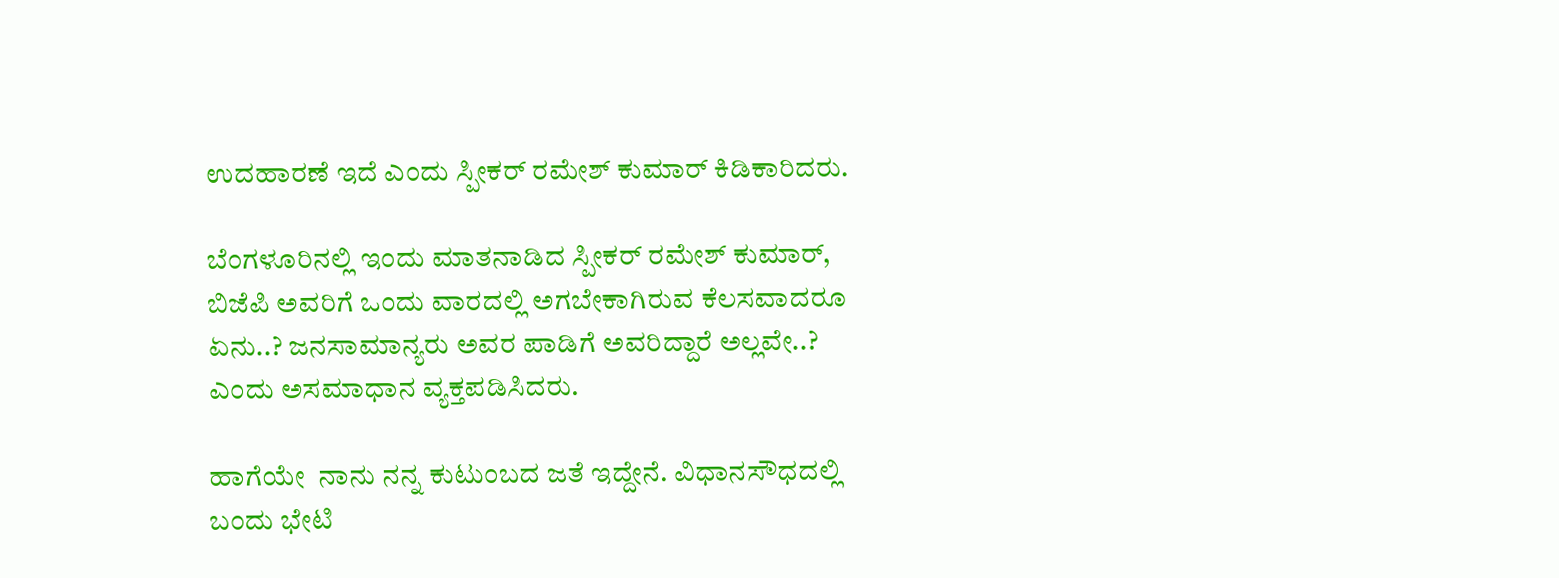ಉದಹಾರಣೆ ಇದೆ ಎಂದು ಸ್ಪೀಕರ್ ರಮೇಶ್ ಕುಮಾರ್ ಕಿಡಿಕಾರಿದರು.

ಬೆಂಗಳೂರಿನಲ್ಲಿ ಇಂದು ಮಾತನಾಡಿದ ಸ್ಪೀಕರ್ ರಮೇಶ್ ಕುಮಾರ್, ಬಿಜೆಪಿ ಅವರಿಗೆ ಒಂದು ವಾರದಲ್ಲಿ ಅಗಬೇಕಾಗಿರುವ ಕೆಲಸವಾದರೂ ಏನು..? ಜನಸಾಮಾನ್ಯರು ಅವರ ಪಾಡಿಗೆ ಅವರಿದ್ದಾರೆ ಅಲ್ಲವೇ..? ಎಂದು ಅಸಮಾಧಾನ ವ್ಯಕ್ತಪಡಿಸಿದರು.

ಹಾಗೆಯೇ  ನಾನು ನನ್ನ ಕುಟುಂಬದ ಜತೆ ಇದ್ದೇನೆ. ವಿಧಾನಸೌಧದಲ್ಲಿ ಬಂದು ಭೇಟಿ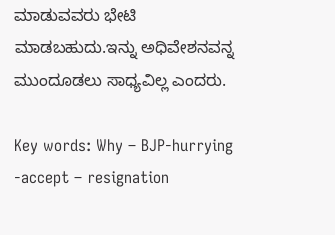ಮಾಡುವವರು ಭೇಟಿ ಮಾಡಬಹುದು.ಇನ್ನು ಅಧಿವೇಶನವನ್ನ ಮುಂದೂಡಲು ಸಾಧ್ಯವಿಲ್ಲ ಎಂದರು.

Key words: Why – BJP-hurrying -accept – resignation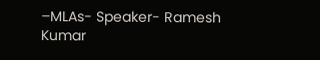–MLAs- Speaker- Ramesh Kumar